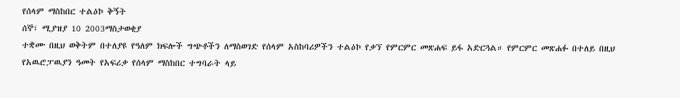የሰላም ማስከበር ተልዕኮ ቅኝት
ሰኞ፣ ሚያዝያ 10 2003ማስታወቂያ
ተቋሙ በዚህ ወቅትም በተለያዩ የዓለም ክፍሎች ግጭቶችን ለማስወገድ የሰላም አስከባሪዎችን ተልዕኮ የቃኘ የምርምር መጽሐፍ ይፋ አድርጓል። የምርምር መጽሐፉ በተለይ በዚህ የአዉሮፓዉያን ዓመት የአፍሪቃ የሰላም ማስከበር ተግባራት ላይ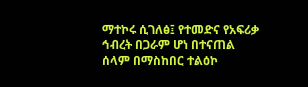ማተኮሩ ሲገለፅ፤ የተመድና የአፍሪቃ ኅብረት በጋራም ሆነ በተናጠል ሰላም በማስከበር ተልዕኮ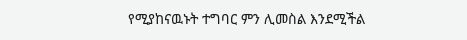የሚያከናዉኑት ተግባር ምን ሊመስል እንደሚችል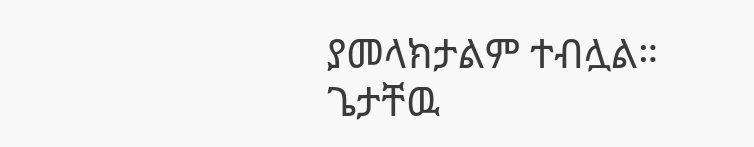ያመላክታልም ተብሏል።
ጌታቸዉ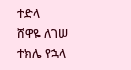ተድላ
ሸዋዬ ለገሠ
ተክሌ የኋላ